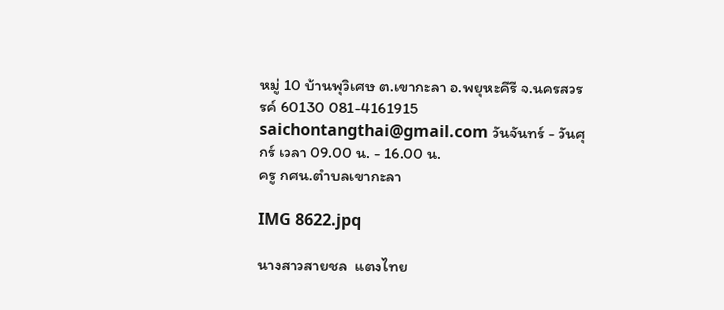หมู่ 10 บ้านพุวิเศษ ต.เขากะลา อ.พยุหะคีรี จ.นครสวรรค์ 60130 081-4161915 saichontangthai@gmail.com วันจันทร์ - วันศุกร์ เวลา 09.00 น. - 16.00 น.
ครู กศน.ตำบลเขากะลา

IMG 8622.jpq

นางสาวสายชล  แตงไทย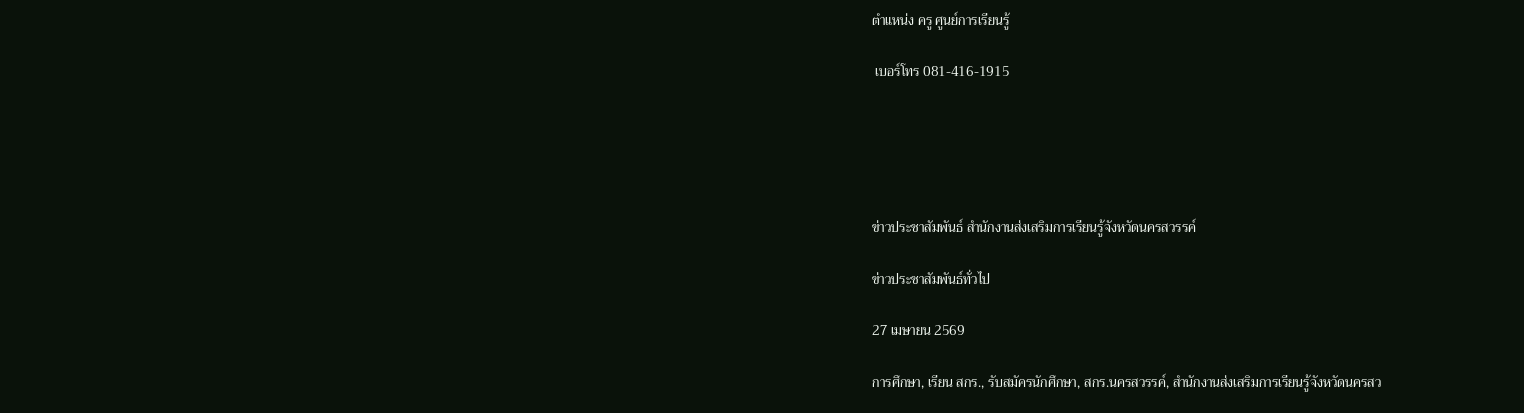ตำแหน่ง ครู ศูนย์การเรียนรู้

 เบอร์โทร 081-416-1915





ข่าวประชาสัมพันธ์ สำนักงานส่งเสริมการเรียนรู้จังหวัดนครสวรรค์

ข่าวประชาสัมพันธ์ทั่วไป

27 เมษายน 2569

การศึกษา, เรียน สกร., รับสมัครนักศึกษา, สกร.นครสวรรค์, สำนักงานส่งเสริมการเรียนรู้จังหวัดนครสว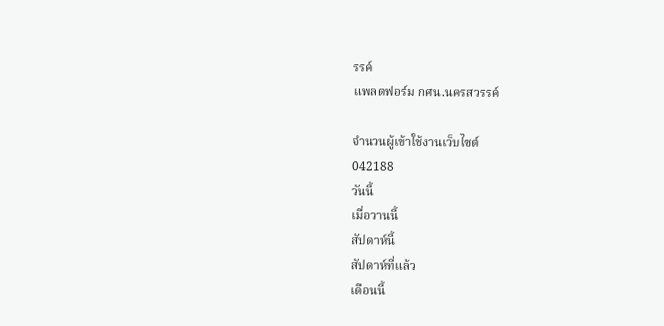รรค์
แพลตฟอร์ม กศน.นครสวรรค์

จำนวนผู้เข้าใช้งานเว็บไซต์
042188
วันนี้
เมื่อวานนี้
สัปดาห์นี้
สัปดาห์ที่แล้ว
เดือนนี้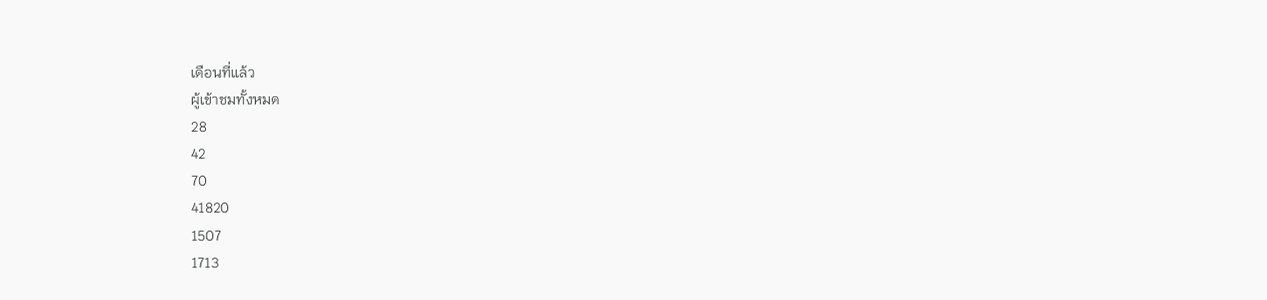เดือนที่แล้ว
ผู้เข้าชมทั้งหมด
28
42
70
41820
1507
1713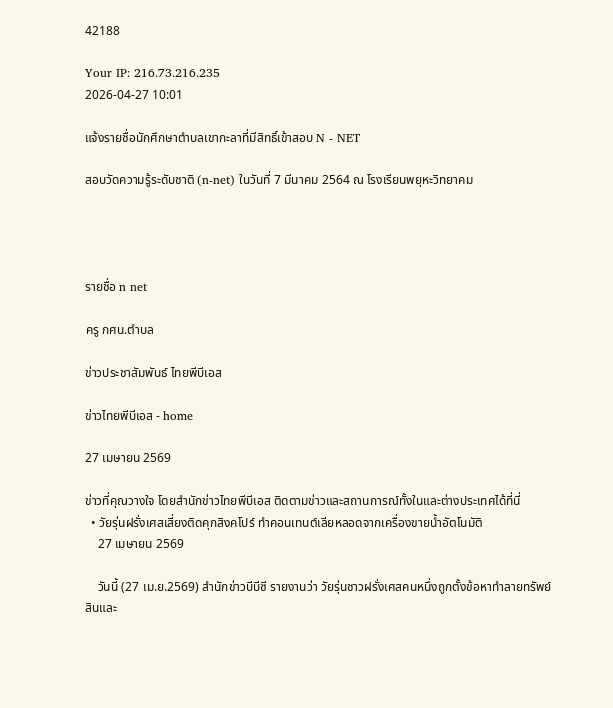42188

Your IP: 216.73.216.235
2026-04-27 10:01

แจ้งรายชื่อนักศึกษาตำบลเขากะลาที่มีสิทธิ์เข้าสอบ N - NET

สอบวัดความรู้ระดับชาติ (n-net) ในวันที่ 7 มีนาคม 2564 ณ โรงเรียนพยุหะวิทยาคม




รายชื่อ n net

ครู กศน.ตำบล

ข่าวประชาสัมพันธ์ ไทยพีบีเอส

ข่าวไทยพีบีเอส - home

27 เมษายน 2569

ข่าวที่คุณวางใจ โดยสำนักข่าวไทยพีบีเอส ติดตามข่าวและสถานการณ์ทั้งในและต่างประเทศได้ที่นี่
  • วัยรุ่นฝรั่งเศสเสี่ยงติดคุกสิงคโปร์ ทำคอนเทนต์เลียหลอดจากเครื่องขายน้ำอัตโนมัติ
    27 เมษายน 2569

    วันนี้ (27 เม.ย.2569) สำนักข่าวบีบีซี รายงานว่า วัยรุ่นชาวฝรั่งเศสคนหนึ่งถูกตั้งข้อหาทำลายทรัพย์สินและ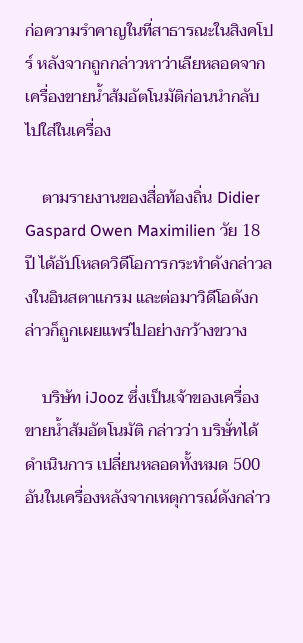ก่อความรำคาญในที่สาธารณะในสิงคโปร์ หลังจากถูกกล่าวหาว่าเลียหลอดจากเครื่องขายน้ำส้มอัตโนมัติก่อนนำกลับไปใส่ในเครื่อง

    ตามรายงานของสื่อท้องถิ่น Didier Gaspard Owen Maximilien วัย 18 ปี ได้อัปโหลดวิดีโอการกระทำดังกล่าวลงในอินสตาแกรม และต่อมาวิดีโอดังกล่าวก็ถูกเผยแพร่ไปอย่างกว้างขวาง

    บริษัท iJooz ซึ่งเป็นเจ้าของเครื่องขายน้ำส้มอัตโนมัติ กล่าวว่า บริษั่ทได้ดำเนินการ เปลี่ยนหลอดทั้งหมด 500 อันในเครื่องหลังจากเหตุการณ์ดังกล่าว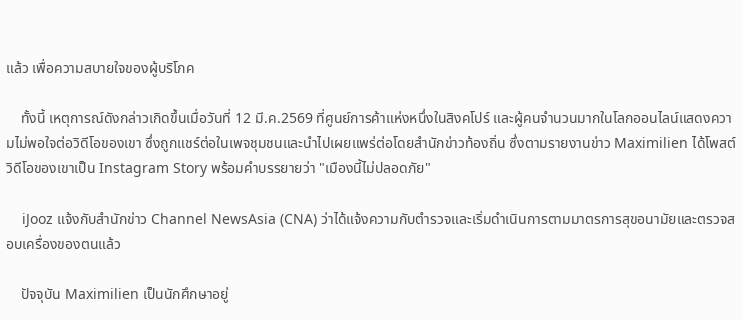แล้ว เพื่อความสบายใจของผู้บริโภค

    ทั้งนี้ เหตุการณ์ดังกล่าวเกิดขึ้นเมื่อวันที่ 12 มี.ค.2569 ที่ศูนย์การค้าแห่งหนึ่งในสิงคโปร์ และผู้คนจำนวนมากในโลกออนไลน์แสดงความไม่พอใจต่อวิดีโอของเขา ซึ่งถูกแชร์ต่อในเพจชุมชนและนำไปเผยแพร่ต่อโดยสำนักข่าวท้องถิ่น ซึ่งตามรายงานข่าว Maximilien ได้โพสต์วิดีโอของเขาเป็น Instagram Story พร้อมคำบรรยายว่า "เมืองนี้ไม่ปลอดภัย"

    iJooz แจ้งกับสำนักข่าว Channel NewsAsia (CNA) ว่าได้แจ้งความกับตำรวจและเริ่มดำเนินการตามมาตรการสุขอนามัยและตรวจสอบเครื่องของตนแล้ว

    ปัจจุบัน Maximilien เป็นนักศึกษาอยู่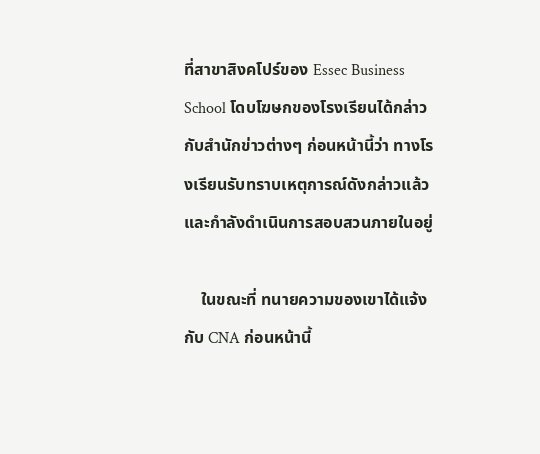ที่สาขาสิงคโปร์ของ Essec Business School โดบโฆษกของโรงเรียนได้กล่าวกับสำนักข่าวต่างๆ ก่อนหน้านี้ว่า ทางโรงเรียนรับทราบเหตุการณ์ดังกล่าวแล้ว และกำลังดำเนินการสอบสวนภายในอยู่

    ในขณะที่ ทนายความของเขาได้แจ้งกับ CNA ก่อนหน้านี้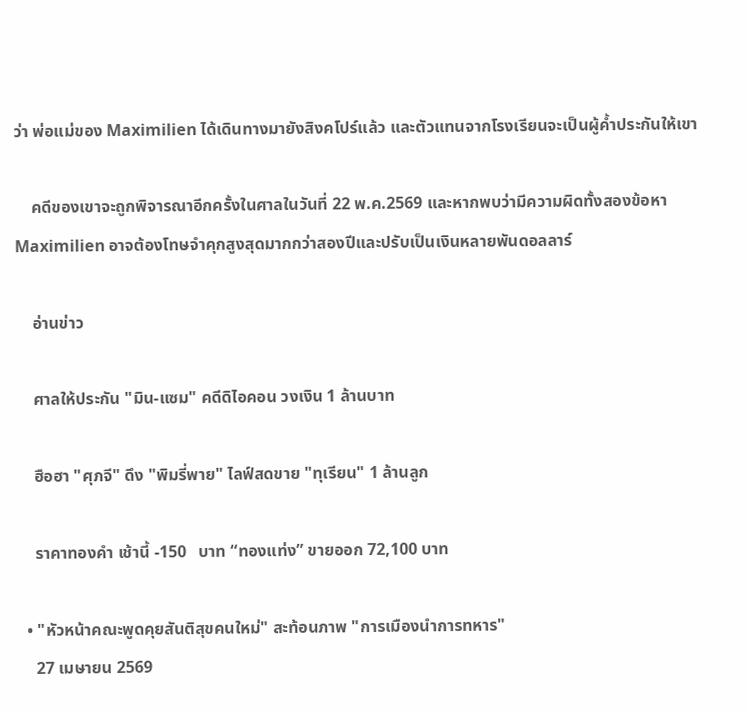ว่า พ่อแม่ของ Maximilien ได้เดินทางมายังสิงคโปร์แล้ว และตัวแทนจากโรงเรียนจะเป็นผู้ค้ำประกันให้เขา

    คดีของเขาจะถูกพิจารณาอีกครั้งในศาลในวันที่ 22 พ.ค.2569 และหากพบว่ามีความผิดทั้งสองข้อหา Maximilien อาจต้องโทษจำคุกสูงสุดมากกว่าสองปีและปรับเป็นเงินหลายพันดอลลาร์

    อ่านข่าว

    ศาลให้ประกัน "มิน-แซม" คดีดิไอคอน วงเงิน 1 ล้านบาท

    ฮือฮา "ศุภจี" ดึง "พิมรี่พาย" ไลฟ์สดขาย "ทุเรียน" 1 ล้านลูก

    ราคาทองคำ เช้านี้ -150   บาท “ทองแท่ง” ขายออก 72,100 บาท

  • "หัวหน้าคณะพูดคุยสันติสุขคนใหม่" สะท้อนภาพ "การเมืองนำการทหาร"
    27 เมษายน 2569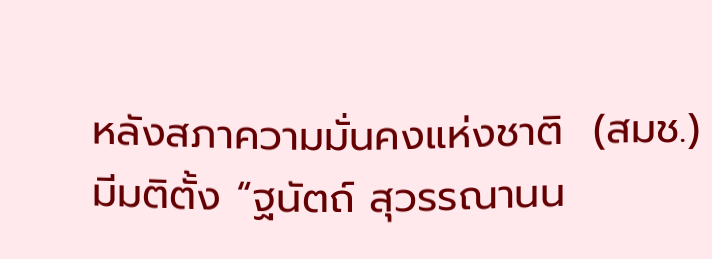หลังสภาความมั่นคงแห่งชาติ  (สมช.) มีมติตั้ง “ฐนัตถ์ สุวรรณานน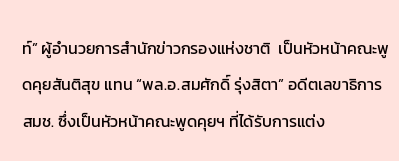ท์” ผู้อำนวยการสำนักข่าวกรองแห่งชาติ  เป็นหัวหน้าคณะพูดคุยสันติสุข แทน “พล.อ.สมศักดิ์ รุ่งสิตา” อดีตเลขาธิการ สมช. ซึ่งเป็นหัวหน้าคณะพูดคุยฯ ที่ได้รับการแต่ง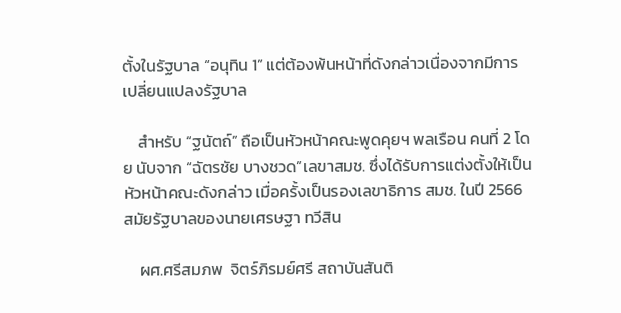ตั้งในรัฐบาล “อนุทิน 1” แต่ต้องพ้นหน้าที่ดังกล่าวเนื่องจากมีการเปลี่ยนแปลงรัฐบาล

    สำหรับ “ฐนัตถ์” ถือเป็นหัวหน้าคณะพูดคุยฯ พลเรือน คนที่ 2 โดย นับจาก “ฉัตรชัย บางชวด”เลขาสมช. ซึ่งได้รับการแต่งตั้งให้เป็นหัวหน้าคณะดังกล่าว เมื่อครั้งเป็นรองเลขาธิการ สมช. ในปี 2566 สมัยรัฐบาลของนายเศรษฐา ทวีสิน

    ผศ.ศรีสมภพ  จิตร์ภิรมย์ศรี สถาบันสันติ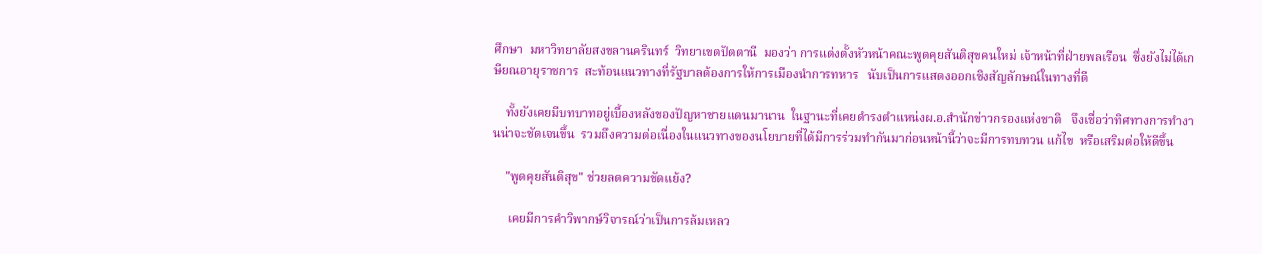ศึกษา  มหาวิทยาลัยสงขลานครินทร์  วิทยาเขตปัตตานี  มองว่า การแต่งตั้งหัวหน้าคณะพูดคุยสันติสุขคนใหม่ เจ้าหน้าที่ฝ่ายพลเรือน  ซึ่งยังไม่ได้เกษียณอายุราชการ  สะท้อนแนวทางที่รัฐบาลต้องการให้การเมืองนำการทหาร   นับเป็นการแสดงออกเชิงสัญลักษณ์ในทางที่ดี

    ทั้งยังเคยมีบทบาทอยู่เบื้องหลังของปัญหาชายแดนมานาน  ในฐานะที่เคยดำรงตำแหน่งผ.อ.สำนักข่าวกรองแห่งชาติ   จึงเชื่อว่าทิศทางการทำงานน่าจะชัดเจนขึ้น  รวมถึงความต่อเนื่องในแนวทางของนโยบายที่ได้มีการร่วมทำกันมาก่อนหน้านี้ว่าจะมีการทบทวน แก้ไข  หรือเสริมต่อให้ดีขึ้น

    "พูดคุยสันติสุข" ช่วยลดความขัดแย้ง?

     เคยมีการคำวิพากษ์วิจารณ์ว่าเป็นการล้มเหลว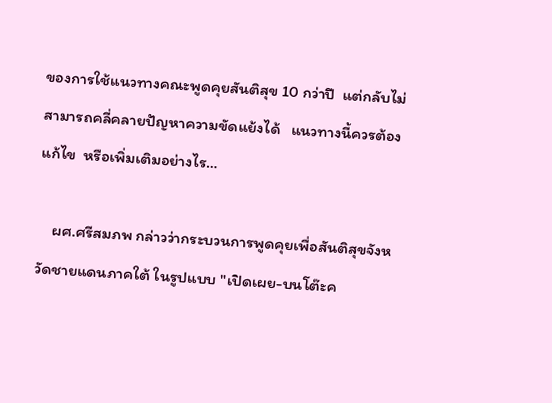ของการใช้แนวทางคณะพูดคุยสันติสุข 10 กว่าปี  แต่กลับไม่สามารถคลี่คลายปัญหาความขัดแย้งได้   แนวทางนี้ควรต้องแก้ไข  หรือเพิ่มเติมอย่างไร…

    ผศ.ศรีสมภพ กล่าวว่ากระบวนการพูดคุยเพื่อสันติสุขจังหวัดชายแดนภาคใต้ ในรูปแบบ "เปิดเผย-บนโต๊ะค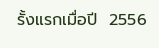รั้งแรกเมื่อปี  2556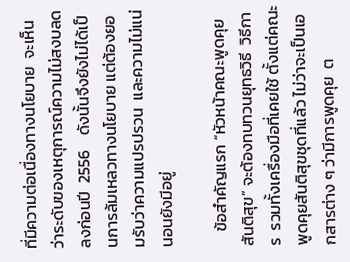ที่มีความต่อเนื่องทางนโยบาย  จะเห็นว่าระดับของเหตุการณ์ความไม่สงบลดลงก่อนปี  2556    ดังนั้นจึงยังไม่ได้เป็นการล้มเหลวทางนโยบาย แต่ต้องยอมรับว่าความแปรปรวน  และความไม่แน่นอนยังมีอยู่

    ข้อสำคัญแรก “หัวหน้าคณะพูดคุยสันติสุข” จะต้องทบทวนยุทธวิธี  วิธีการ  รวมทั้งเครื่องมือที่เคยใช้ ตั้งแต่คณะพูดคุยสันติสุขชุดที่แล้ว ไม่ว่าจะเป็นเอกสารต่าง ๆ ว่ามีการพูดคุย  ต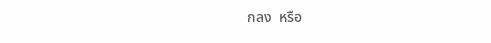กลง  หรือ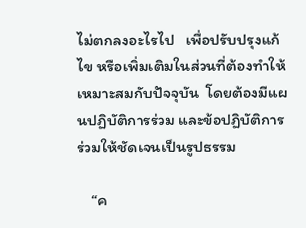ไม่ตกลงอะไรไป   เพื่อปรับปรุงแก้ไข หรือเพิ่มเติมในส่วนที่ต้องทำให้เหมาะสมกับปัจจุบัน  โดยต้องมีแผนปฏิบัติการร่วม และข้อปฏิบัติการร่วมให้ชัดเจนเป็นรูปธรรม

    “ค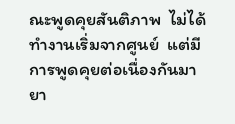ณะพูดคุยสันติภาพ  ไม่ได้ทำงานเริ่มจากศูนย์  แต่มีการพูดคุยต่อเนื่องกันมายา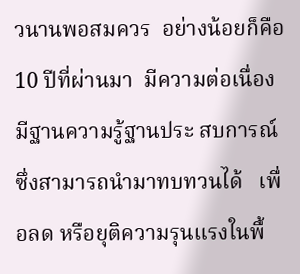วนานพอสมควร  อย่างน้อยก็คือ 10 ปีที่ผ่านมา  มีความต่อเนื่อง  มีฐานความรู้ฐานประ สบการณ์ซึ่งสามารถนำมาทบทวนได้   เพื่อลด หรือยุติความรุนแรงในพื้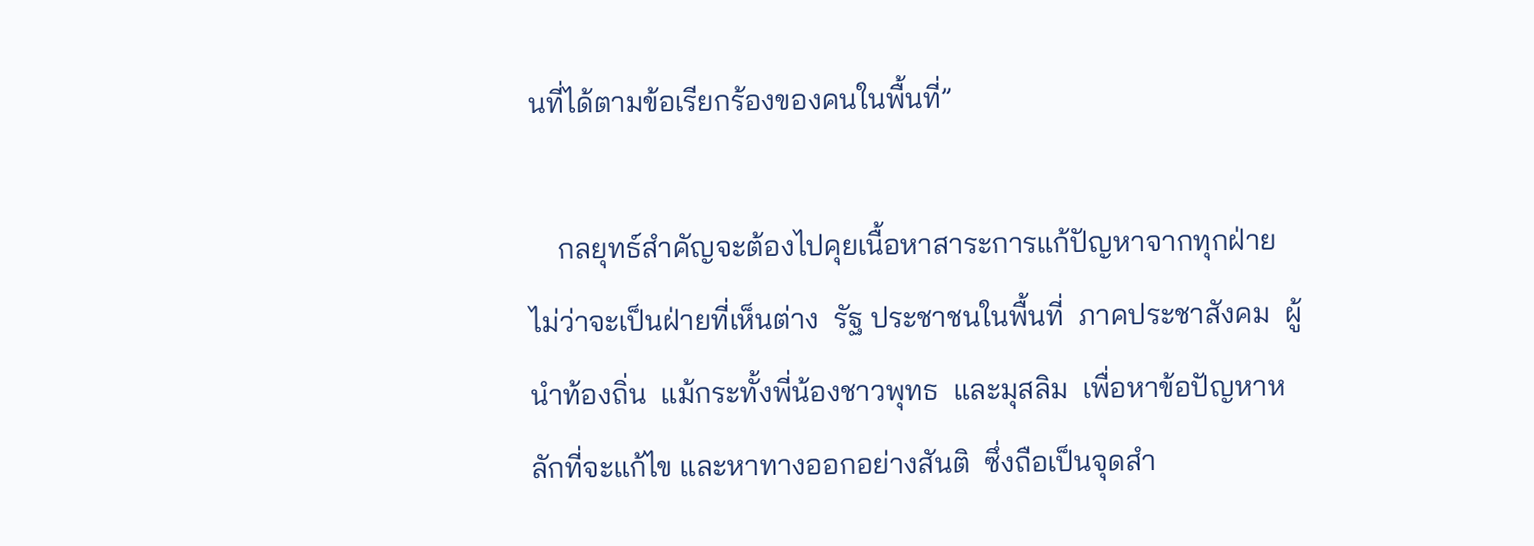นที่ได้ตามข้อเรียกร้องของคนในพื้นที่”

    กลยุทธ์สำคัญจะต้องไปคุยเนื้อหาสาระการแก้ปัญหาจากทุกฝ่าย  ไม่ว่าจะเป็นฝ่ายที่เห็นต่าง  รัฐ ประชาชนในพื้นที่  ภาคประชาสังคม  ผู้นำท้องถิ่น  แม้กระทั้งพี่น้องชาวพุทธ  และมุสลิม  เพื่อหาข้อปัญหาหลักที่จะแก้ไข และหาทางออกอย่างสันติ  ซึ่งถือเป็นจุดสำ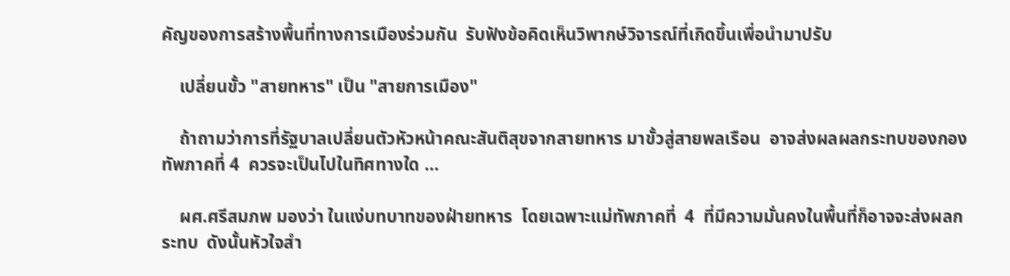คัญของการสร้างพื้นที่ทางการเมืองร่วมกัน  รับฟังข้อคิดเห็นวิพากษ์วิจารณ์ที่เกิดขึ้นเพื่อนำมาปรับ

    เปลี่ยนขั้ว "สายทหาร" เป็น "สายการเมือง"

    ถ้าถามว่าการที่รัฐบาลเปลี่ยนตัวหัวหน้าคณะสันติสุขจากสายทหาร มาขั้วสู่สายพลเรือน  อาจส่งผลผลกระทบของกองทัพภาคที่ 4  ควรจะเป็นไปในทิศทางใด …

    ผศ.ศรีสมภพ มองว่า ในแง่บทบาทของฝ่ายทหาร  โดยเฉพาะแม่ทัพภาคที่  4  ที่มีความมั่นคงในพื้นที่ก็อาจจะส่งผลกระทบ  ดังนั้นหัวใจสำ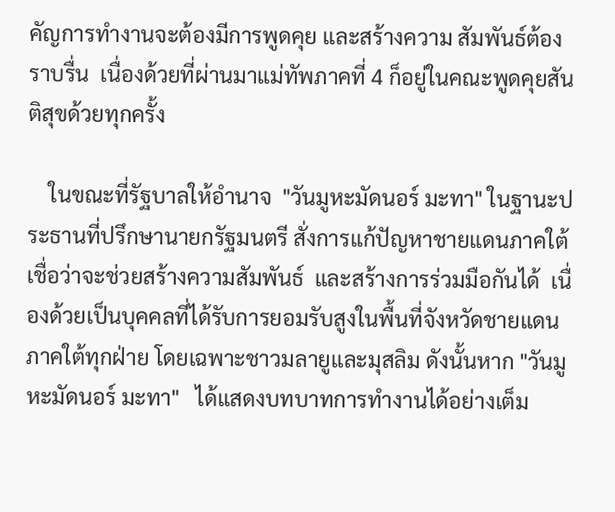คัญการทำงานจะต้องมีการพูดคุย และสร้างความ สัมพันธ์ต้องราบรื่น  เนื่องด้วยที่ผ่านมาแม่ทัพภาคที่ 4 ก็อยู่ในคณะพูดคุยสันติสุขด้วยทุกครั้ง

    ในขณะที่รัฐบาลให้อำนาจ  "วันมูหะมัดนอร์ มะทา" ในฐานะประธานที่ปรึกษานายกรัฐมนตรี สั่งการแก้ปัญหาชายแดนภาคใต้เชื่อว่าจะช่วยสร้างความสัมพันธ์  และสร้างการร่วมมือกันได้  เนื่องด้วยเป็นบุคคลที่ได้รับการยอมรับสูงในพื้นที่จังหวัดชายแดนภาคใต้ทุกฝ่าย โดยเฉพาะชาวมลายูและมุสลิม ดังนั้นหาก "วันมูหะมัดนอร์ มะทา"   ได้แสดงบทบาทการทำงานได้อย่างเต็ม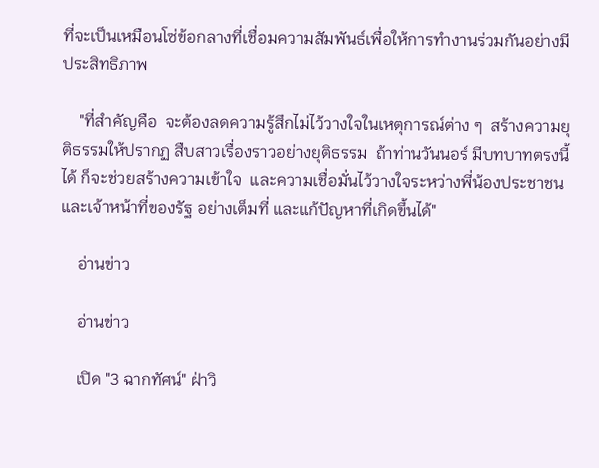ที่จะเป็นเหมือนโซ่ข้อกลางที่เชื่อมความสัมพันธ์เพื่อให้การทำงานร่วมกันอย่างมีประสิทธิภาพ

    "ที่สำคัญคือ  จะต้องลดความรู้สึกไม่ไว้วางใจในเหตุการณ์ต่าง ๆ  สร้างความยุติธรรมให้ปรากฏ สืบสาวเรื่องราวอย่างยุติธรรม  ถ้าท่านวันนอร์ มีบทบาทตรงนี้ได้ ก็จะช่วยสร้างความเข้าใจ  และความเชื่อมั่นไว้วางใจระหว่างพี่น้องประชาชน  และเจ้าหน้าที่ของรัฐ อย่างเต็มที่ และแก้ปัญหาที่เกิดขึ้นได้"

    อ่านข่าว

    อ่านข่าว

    เปิด "3 ฉากทัศน์" ฝ่าวิ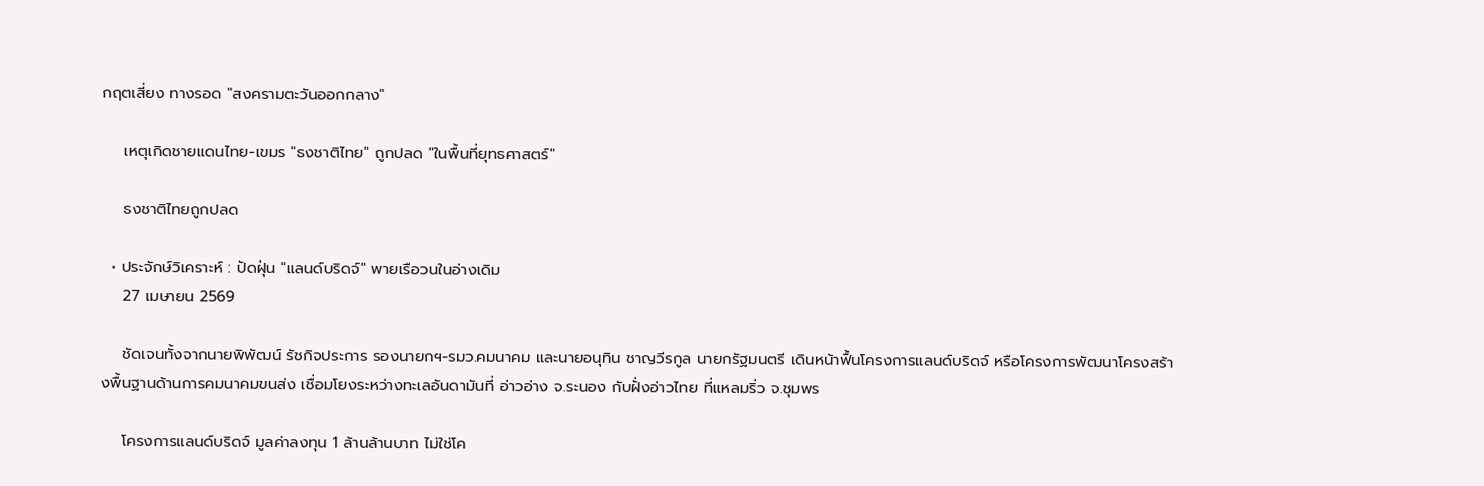กฤตเสี่ยง ทางรอด "สงครามตะวันออกกลาง"

    เหตุเกิดชายแดนไทย-เขมร "ธงชาติไทย" ถูกปลด "ในพื้นที่ยุทธศาสตร์"

    ธงชาติไทยถูกปลด

  • ประจักษ์วิเคราะห์ : ปัดฝุ่น "แลนด์บริดจ์" พายเรือวนในอ่างเดิม
    27 เมษายน 2569

    ชัดเจนทั้งจากนายพิพัฒน์ รัชกิจประการ รองนายกฯ-รมว.คมนาคม และนายอนุทิน ชาญวีรกูล นายกรัฐมนตรี เดินหน้าฟื้นโครงการแลนด์บริดจ์ หรือโครงการพัฒนาโครงสร้างพื้นฐานด้านการคมนาคมขนส่ง เชื่อมโยงระหว่างทะเลอันดามันที่ อ่าวอ่าง จ.ระนอง กับฝั่งอ่าวไทย ที่แหลมริ่ว จ.ชุมพร

    โครงการแลนด์บริดจ์ มูลค่าลงทุน 1 ล้านล้านบาท ไม่ใช่โค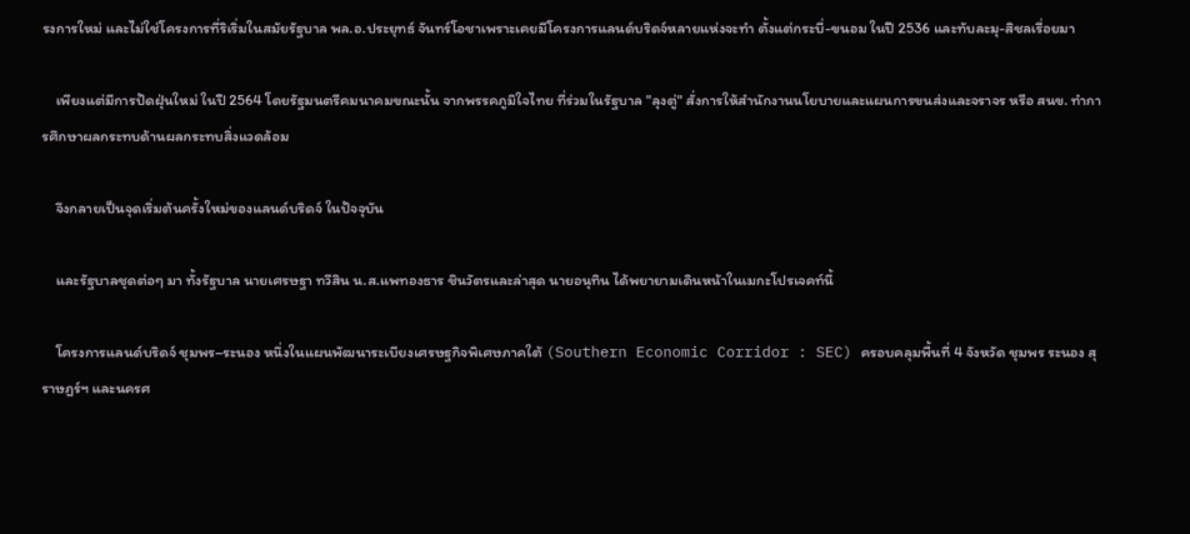รงการใหม่ และไม่ใช่โครงการที่ริเริ่มในสมัยรัฐบาล พล.อ.ประยุทธ์ จันทร์โอชาเพราะเคยมีโครงการแลนด์บริดจ์หลายแห่งจะทำ ตั้งแต่กระบี่-ขนอม ในปี 2536 และทับละมุ-สิชลเรื่อยมา

    เพียงแต่มีการปัดฝุ่นใหม่ ในปี 2564 โดยรัฐมนตรีคมนาคมขณะนั้น จากพรรคภูมิใจไทย ที่ร่วมในรัฐบาล "ลุงตู่" สั่งการให้สำนักงานนโยบายและแผนการขนส่งและจราจร หรือ สนข. ทำการศึกษาผลกระทบด้านผลกระทบสิ่งแวดล้อม

    จึงกลายเป็นจุดเริ่มต้นครั้งใหม่ของแลนด์บริดจ์ ในปัจจุบัน

    และรัฐบาลชุดต่อๆ มา ทั้งรัฐบาล นายเศรษฐา ทวีสิน น.ส.แพทองธาร ชินวัตรและล่าสุด นายอนุทิน ได้พยายามเดินหน้าในเมกะโปรเจคท์นี้

    โครงการแลนด์บริดจ์ ชุมพร–ระนอง หนึ่งในแผนพัฒนาระเบียงเศรษฐกิจพิเศษภาคใต้ (Southern Economic Corridor : SEC) ครอบคลุมพื้นที่ 4 จังหวัด ชุมพร ระนอง สุราษฎร์ฯ และนครศ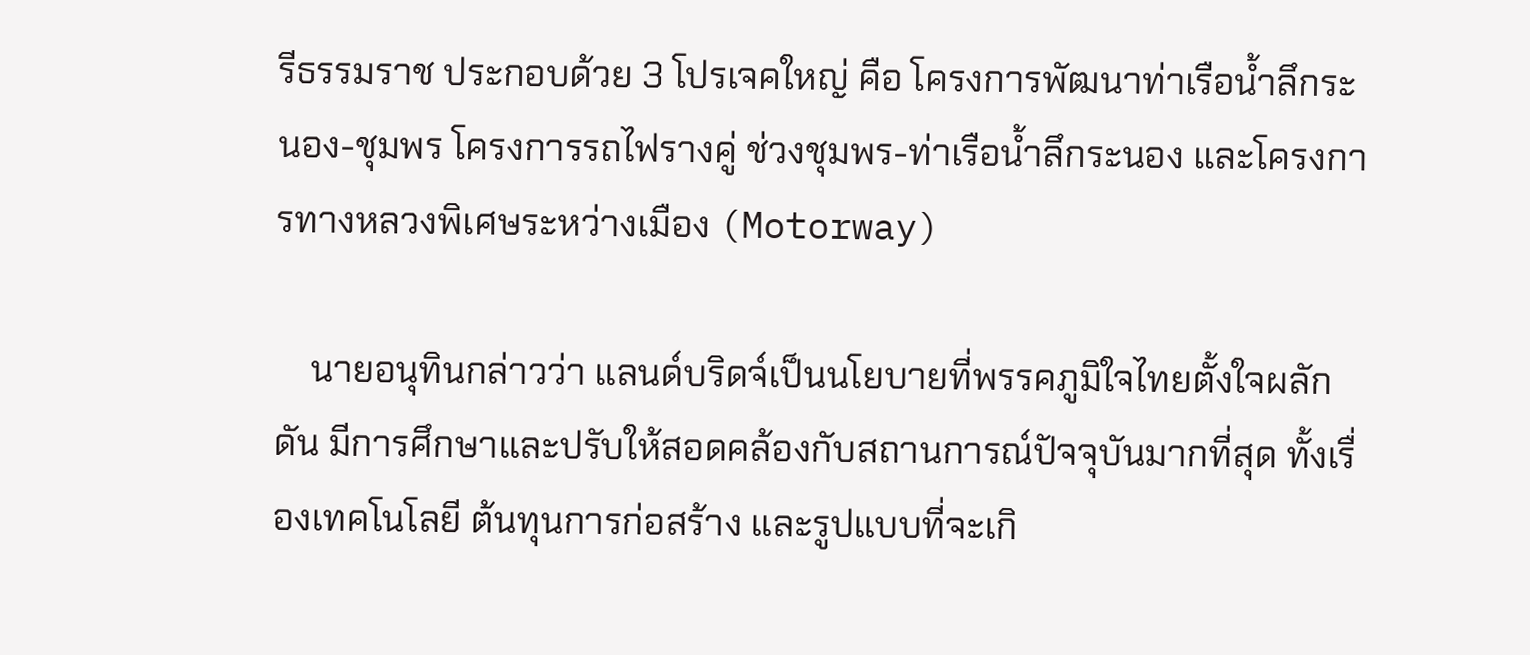รีธรรมราช ประกอบด้วย 3 โปรเจคใหญ่ คือ โครงการพัฒนาท่าเรือน้ำลึกระนอง-ชุมพร โครงการรถไฟรางคู่ ช่วงชุมพร-ท่าเรือน้ำลึกระนอง และโครงการทางหลวงพิเศษระหว่างเมือง (Motorway)

    นายอนุทินกล่าวว่า แลนด์บริดจ์เป็นนโยบายที่พรรคภูมิใจไทยตั้งใจผลักดัน มีการศึกษาและปรับให้สอดคล้องกับสถานการณ์ปัจจุบันมากที่สุด ทั้งเรื่องเทคโนโลยี ต้นทุนการก่อสร้าง และรูปแบบที่จะเกิ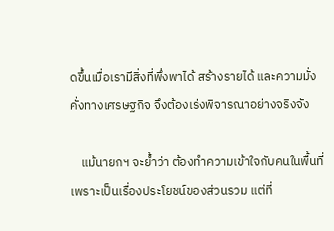ดขึ้นเมื่อเรามีสิ่งที่พึ่งพาได้ สร้างรายได้ และความมั่งคั่งทางเศรษฐกิจ จึงต้องเร่งพิจารณาอย่างจริงจัง

    แม้นายกฯ จะย้ำว่า ต้องทำความเข้าใจกับคนในพื้นที่ เพราะเป็นเรื่องประโยชน์ของส่วนรวม แต่ที่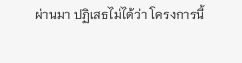ผ่านมา ปฏิเสธไม่ได้ว่า โครงการนี้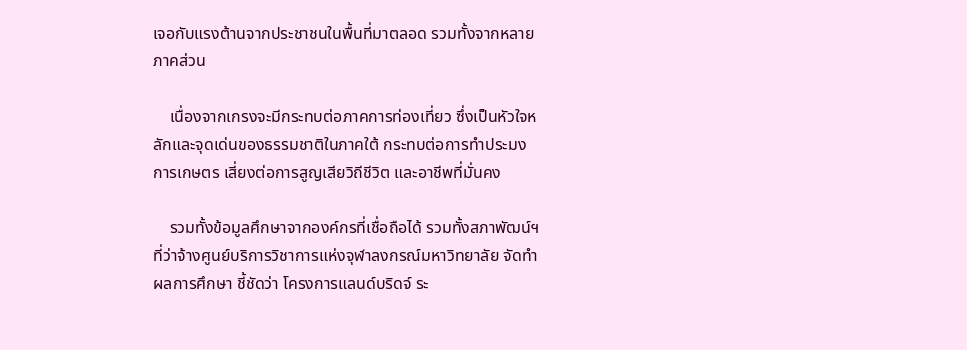เจอกับแรงต้านจากประชาชนในพื้นที่มาตลอด รวมทั้งจากหลายภาคส่วน

    เนื่องจากเกรงจะมีกระทบต่อภาคการท่องเที่ยว ซึ่งเป็นหัวใจหลักและจุดเด่นของธรรมชาติในภาคใต้ กระทบต่อการทำประมง การเกษตร เสี่ยงต่อการสูญเสียวิถีชีวิต และอาชีพที่มั่นคง

    รวมทั้งข้อมูลศึกษาจากองค์กรที่เชื่อถือได้ รวมทั้งสภาพัฒน์ฯ ที่ว่าจ้างศูนย์บริการวิชาการแห่งจุฬาลงกรณ์มหาวิทยาลัย จัดทำผลการศึกษา ชี้ชัดว่า โครงการแลนด์บริดจ์ ระ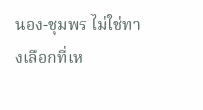นอง-ชุมพร ไม่ใช่ทางเลือกที่เห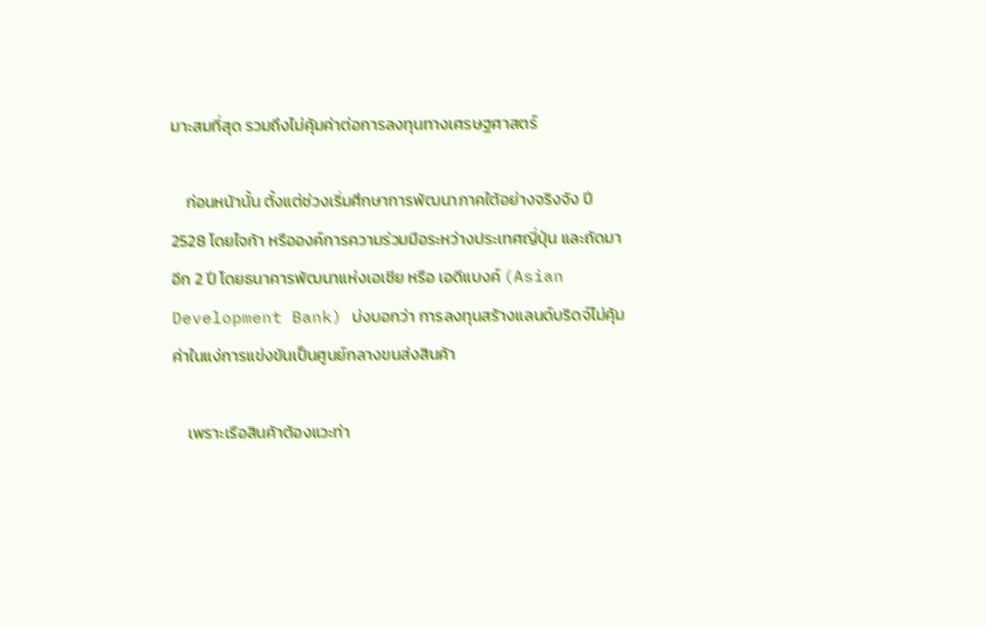มาะสมที่สุด รวมถึงไม่คุ้มค่าต่อการลงทุนทางเศรษฐศาสตร์

    ก่อนหน้านั้น ตั้งแต่ช่วงเริ่มศึกษาการพัฒนาภาคใต้อย่างจริงจัง ปี 2528 โดยไจก้า หรือองค์การความร่วมมือระหว่างประเทศญี่ปุ่น และถัดมาอีก 2 ปี โดยธนาคารพัฒนาแห่งเอเชีย หรือ เอดีแบงค์ (Asian Development Bank) บ่งบอกว่า การลงทุนสร้างแลนด์บริดจ์ไม่คุ้มค่าในแง่การแข่งขันเป็นศูนย์กลางขนส่งสินค้า

    เพราะเรือสินค้าต้องแวะท่า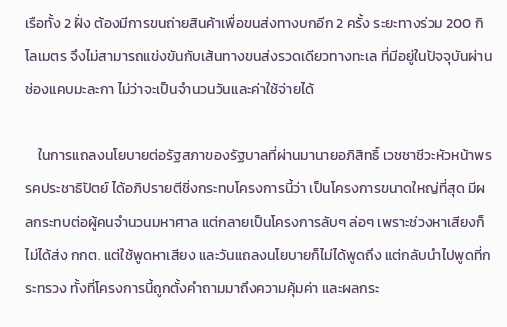เรือทั้ง 2 ฝั่ง ต้องมีการขนถ่ายสินค้าเพื่อขนส่งทางบกอีก 2 ครั้ง ระยะทางร่วม 200 กิโลเมตร จึงไม่สามารถแข่งขันกับเส้นทางขนส่งรวดเดียวทางทะเล ที่มีอยู่ในปัจจุบันผ่านช่องแคบมะละกา ไม่ว่าจะเป็นจำนวนวันและค่าใช้จ่ายได้

    ในการแถลงนโยบายต่อรัฐสภาของรัฐบาลที่ผ่านมานายอภิสิทธิ์ เวชชาชีวะหัวหน้าพรรคประชาธิปัตย์ ได้อภิปรายตีชิ่งกระทบโครงการนี้ว่า เป็นโครงการขนาดใหญ่ที่สุด มีผลกระทบต่อผู้คนจำนวนมหาศาล แต่กลายเป็นโครงการลับๆ ล่อๆ เพราะช่วงหาเสียงก็ไม่ได้ส่ง กกต. แต่ใช้พูดหาเสียง และวันแถลงนโยบายก็ไม่ได้พูดถึง แต่กลับนำไปพูดที่กระทรวง ทั้งที่โครงการนี้ถูกตั้งคำถามมาถึงความคุ้มค่า และผลกระ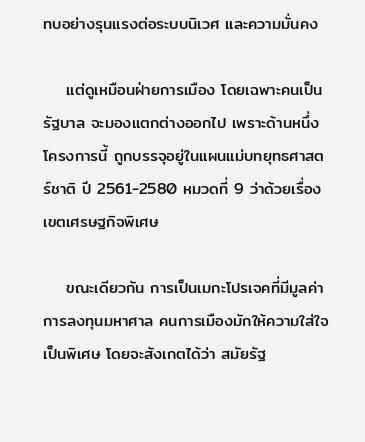ทบอย่างรุนแรงต่อระบบนิเวศ และความมั่นคง

    แต่ดูเหมือนฝ่ายการเมือง โดยเฉพาะคนเป็นรัฐบาล จะมองแตกต่างออกไป เพราะด้านหนึ่ง โครงการนี้ ถูกบรรจุอยู่ในแผนแม่บทยุทธศาสตร์ชาติ ปี 2561-2580 หมวดที่ 9 ว่าด้วยเรื่องเขตเศรษฐกิจพิเศษ

    ขณะเดียวกัน การเป็นเมกะโปรเจคที่มีมูลค่าการลงทุนมหาศาล คนการเมืองมักให้ความใส่ใจเป็นพิเศษ โดยจะสังเกตได้ว่า สมัยรัฐ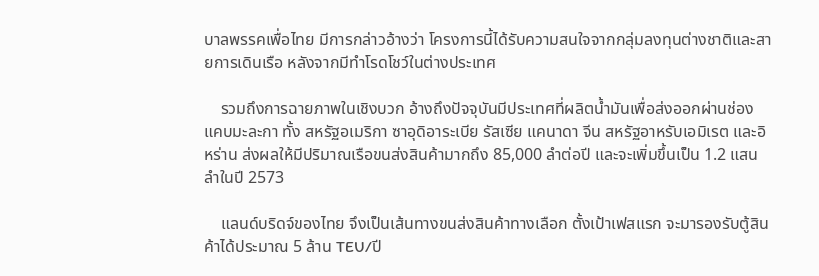บาลพรรคเพื่อไทย มีการกล่าวอ้างว่า โครงการนี้ได้รับความสนใจจากกลุ่มลงทุนต่างชาติและสายการเดินเรือ หลังจากมีทำโรดโชว์ในต่างประเทศ

    รวมถึงการฉายภาพในเชิงบวก อ้างถึงปัจจุบันมีประเทศที่ผลิตน้ำมันเพื่อส่งออกผ่านช่องแคบมะละกา ทั้ง สหรัฐอเมริกา ซาอุดิอาระเบีย รัสเซีย แคนาดา จีน สหรัฐอาหรับเอมิเรต และอิหร่าน ส่งผลให้มีปริมาณเรือขนส่งสินค้ามากถึง 85,000 ลำต่อปี และจะเพิ่มขึ้นเป็น 1.2 แสนลำในปี 2573

    แลนด์บริดจ์ของไทย จึงเป็นเส้นทางขนส่งสินค้าทางเลือก ตั้งเป้าเฟสแรก จะมารองรับตู้สินค้าได้ประมาณ 5 ล้าน TEU/ปี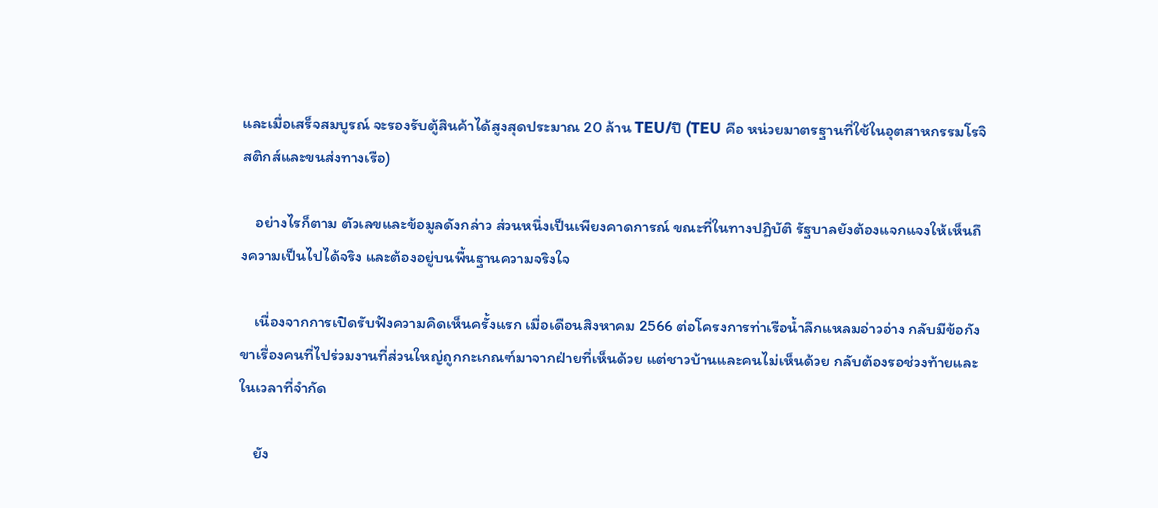และเมื่อเสร็จสมบูรณ์ จะรองรับตู้สินค้าได้สูงสุดประมาณ 20 ล้าน TEU/ปี (TEU คือ หน่วยมาตรฐานที่ใช้ในอุตสาหกรรมโรจิสติกส์และขนส่งทางเรือ)

    อย่างไรก็ตาม ตัวเลขและข้อมูลดังกล่าว ส่วนหนึ่งเป็นเพียงคาดการณ์ ขณะที่ในทางปฏิบัติ รัฐบาลยังต้องแจกแจงให้เห็นถึงความเป็นไปได้จริง และต้องอยู่บนพื้นฐานความจริงใจ

    เนื่องจากการเปิดรับฟังความคิดเห็นครั้งแรก เมื่อเดือนสิงหาคม 2566 ต่อโครงการท่าเรือน้ำลึกแหลมอ่าวอ่าง กลับมีข้อกังขาเรื่องคนที่ไปร่วมงานที่ส่วนใหญ่ถูกกะเกณฑ์มาจากฝ่ายที่เห็นด้วย แต่ชาวบ้านและคนไม่เห็นด้วย กลับต้องรอช่วงท้ายและในเวลาที่จำกัด

    ยัง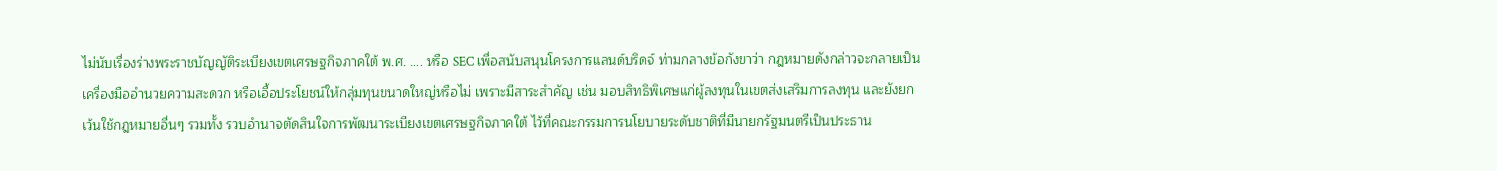ไม่นับเรื่องร่างพระราชบัญญัติระเบียงเขตเศรษฐกิจภาคใต้ พ.ศ. …. หรือ SEC เพื่อสนับสนุนโครงการแลนด์บริดจ์ ท่ามกลางข้อกังขาว่า กฎหมายดังกล่าวจะกลายเป็นเครื่องมืออำนวยความสะดวก หรือเอื้อประโยชน์ให้กลุ่มทุนขนาดใหญ่หรือไม่ เพราะมีสาระสำคัญ เช่น มอบสิทธิพิเศษแก่ผู้ลงทุนในเขตส่งเสริมการลงทุน และยังยกเว้นใช้กฎหมายอื่นๆ รวมทั้ง รวบอำนาจตัดสินใจการพัฒนาระเบียงเขตเศรษฐกิจภาคใต้ ไว้ที่คณะกรรมการนโยบายระดับชาติที่มีนายกรัฐมนตรีเป็นประธาน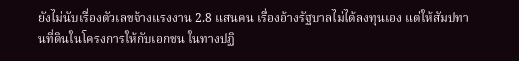ยังไม่นับเรื่องตัวเลขจ้างแรงงาน 2.8 แสนคน เรื่องอ้างรัฐบาลไม่ได้ลงทุนเอง แต่ให้สัมปทานที่ดินในโครงการให้กับเอกชน ในทางปฏิ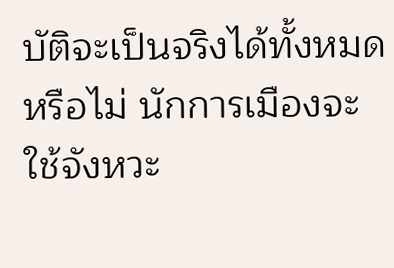บัติจะเป็นจริงได้ทั้งหมดหรือไม่ นักการเมืองจะใช้จังหวะ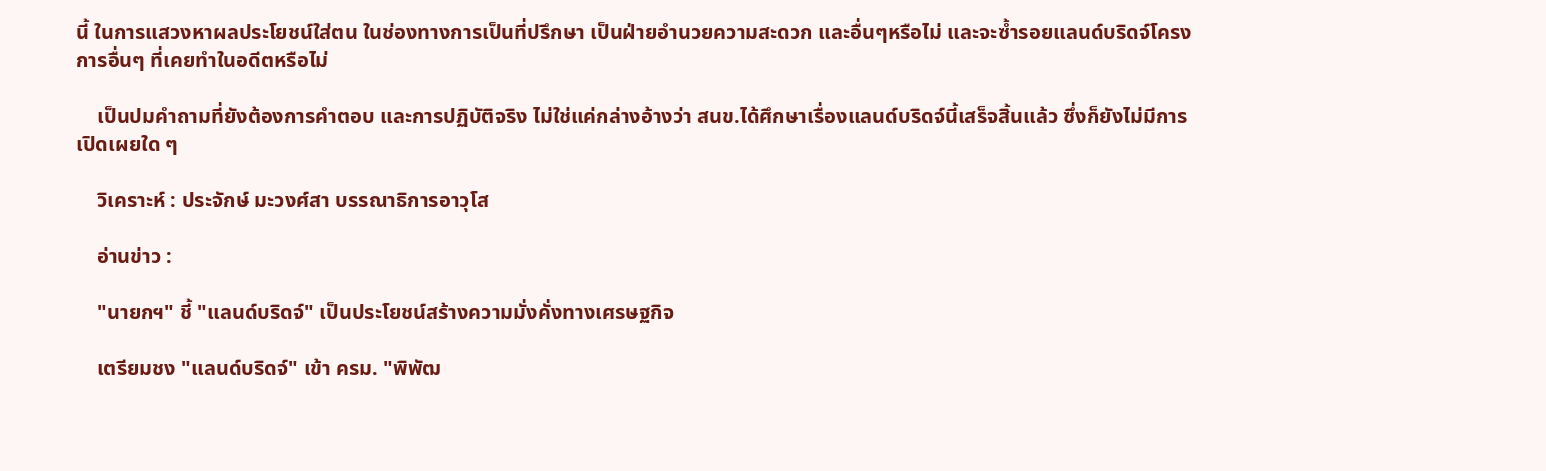นี้ ในการแสวงหาผลประโยชน์ใส่ตน ในช่องทางการเป็นที่ปรึกษา เป็นฝ่ายอำนวยความสะดวก และอื่นๆหรือไม่ และจะซ้ำรอยแลนด์บริดจ์โครงการอื่นๆ ที่เคยทำในอดีตหรือไม่

    เป็นปมคำถามที่ยังต้องการคำตอบ และการปฏิบัติจริง ไม่ใช่แค่กล่างอ้างว่า สนข.ได้ศึกษาเรื่องแลนด์บริดจ์นี้เสร็จสิ้นแล้ว ซึ่งก็ยังไม่มีการเปิดเผยใด ๆ

    วิเคราะห์ : ประจักษ์ มะวงศ์สา บรรณาธิการอาวุโส

    อ่านข่าว :

    "นายกฯ" ชี้ "แลนด์บริดจ์" เป็นประโยชน์สร้างความมั่งคั่งทางเศรษฐกิจ

    เตรียมชง "แลนด์บริดจ์" เข้า ครม. "พิพัฒ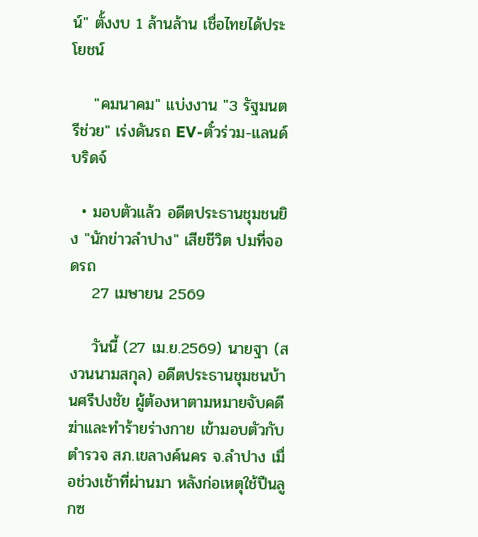น์" ตั้งงบ 1 ล้านล้าน เชื่อไทยได้ประโยชน์

    "คมนาคม" แบ่งงาน "3 รัฐมนตรีช่วย" เร่งดันรถ EV-ตั๋วร่วม-แลนด์บริดจ์

  • มอบตัวแล้ว อดีตประธานชุมชนยิง "นักข่าวลำปาง" เสียชีวิต ปมที่จอดรถ
    27 เมษายน 2569

    วันนี้ (27 เม.ย.2569) นายฐา (สงวนนามสกุล) อดีตประธานชุมชนบ้านศรีปงชัย ผู้ต้องหาตามหมายจับคดีฆ่าและทำร้ายร่างกาย เข้ามอบตัวกับตำรวจ สภ.เขลางค์นคร จ.ลำปาง เมื่อช่วงเช้าที่ผ่านมา หลังก่อเหตุใช้ปืนลูกซ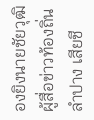องยิงนายชัยวุฒิ ผู้สื่อข่าวท้องถิ่นลำปาง เสียชี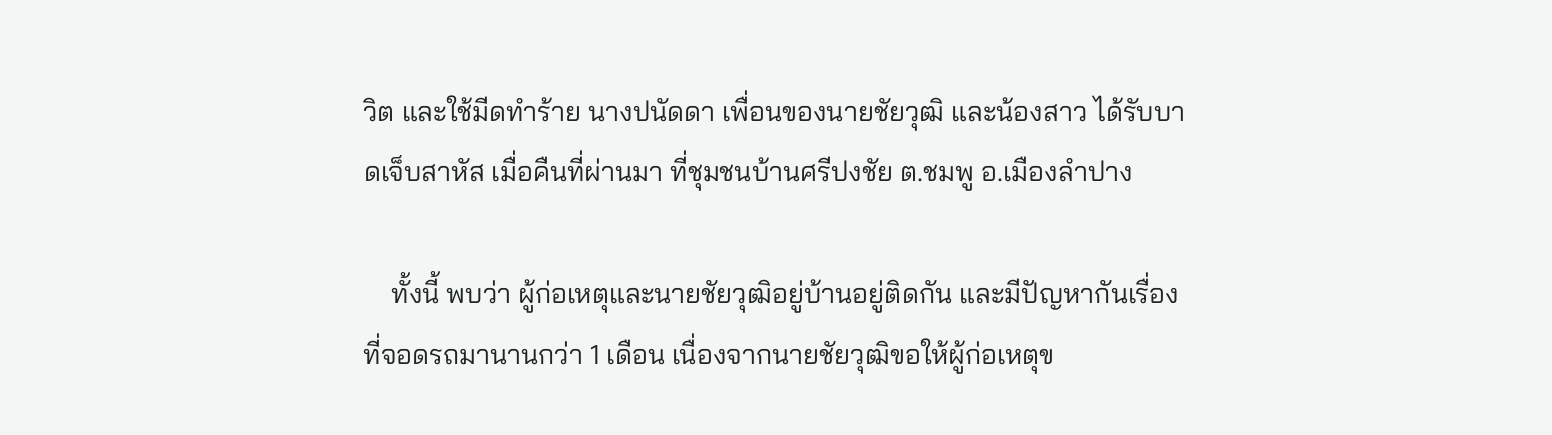วิต และใช้มีดทำร้าย นางปนัดดา เพื่อนของนายชัยวุฒิ และน้องสาว ได้รับบาดเจ็บสาหัส เมื่อคืนที่ผ่านมา ที่ชุมชนบ้านศรีปงชัย ต.ชมพู อ.เมืองลำปาง

    ทั้งนี้ พบว่า ผู้ก่อเหตุและนายชัยวุฒิอยู่บ้านอยู่ติดกัน และมีปัญหากันเรื่องที่จอดรถมานานกว่า 1 เดือน เนื่องจากนายชัยวุฒิขอให้ผู้ก่อเหตุข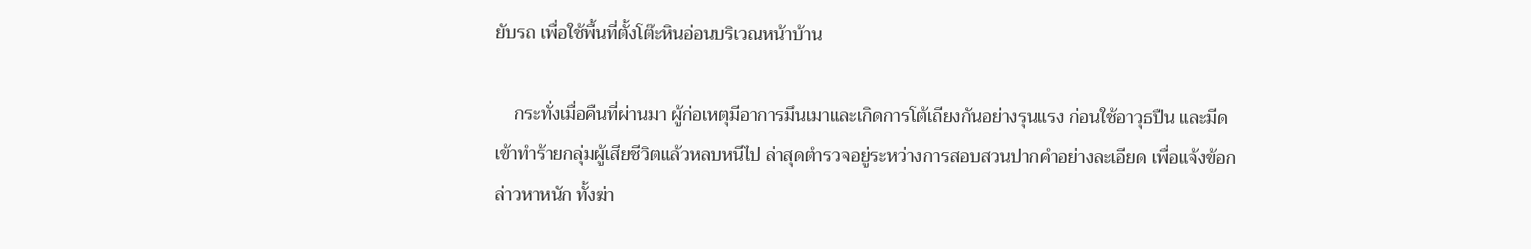ยับรถ เพื่อใช้พื้นที่ตั้งโต๊ะหินอ่อนบริเวณหน้าบ้าน

    กระทั่งเมื่อคืนที่ผ่านมา ผู้ก่อเหตุมีอาการมึนเมาและเกิดการโต้เถียงกันอย่างรุนแรง ก่อนใช้อาวุธปืน และมีดเข้าทำร้ายกลุ่มผู้เสียชีวิตแล้วหลบหนีไป ล่าสุดตำรวจอยู่ระหว่างการสอบสวนปากคำอย่างละเอียด เพื่อแจ้งข้อกล่าวหาหนัก ทั้งฆ่า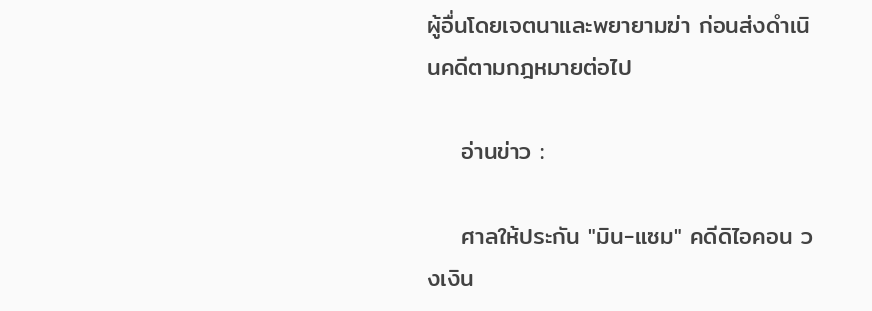ผู้อื่นโดยเจตนาและพยายามฆ่า ก่อนส่งดำเนินคดีตามกฎหมายต่อไป

    อ่านข่าว :

    ศาลให้ประกัน "มิน-แซม" คดีดิไอคอน วงเงิน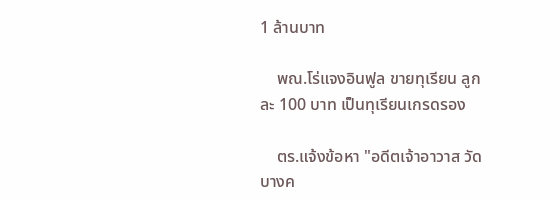1 ล้านบาท

    พณ.โร่แจงอินฟูล ขายทุเรียน ลูกละ 100 บาท เป็นทุเรียนเกรดรอง

    ตร.แจ้งข้อหา "อดีตเจ้าอาวาส วัดบางค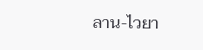ลาน-ไวยา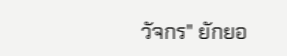วัจกร" ยักยอ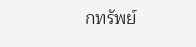กทรัพย์